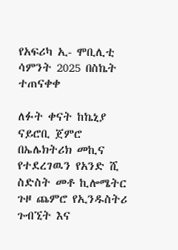የአፍሪካ ኢ- ሞቢሊቲ ሳምንት 2025 በስኬት ተጠናቀቀ

ለፉት ቀናት ከኬኒያ ናይሮቢ ጀምሮ በኤሌክትሪክ መኪና የተደረገዉን የአንድ ሺ ስድስት መቶ ኪሎሜትር ጉዞ ጨምሮ የኢንዱስትሪ ጉብኚት እና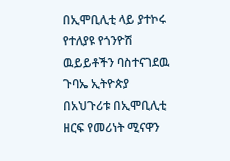በኢሞቢሊቲ ላይ ያተኮሩ የተለያዩ የጎንዮሽ ዉይይቶችን ባስተናገደዉ ጉባኤ ኢትዮጵያ በአህጉሪቱ በኢሞቢሊቲ ዘርፍ የመሪነት ሚናዋን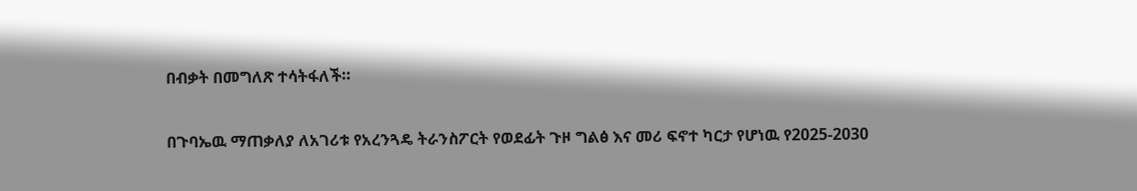በብቃት በመግለጽ ተሳትፋለች።

በጉባኤዉ ማጠቃለያ ለአገሪቱ የአረንጓዴ ትራንስፖርት የወደፊት ጉዞ ግልፅ እና መሪ ፍኖተ ካርታ የሆነዉ የ2025-2030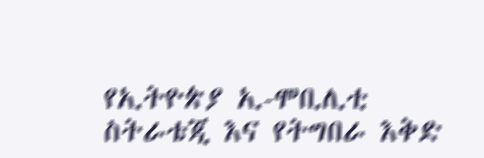የኢትዮጵያ ኢ-ሞቢሊቲ ስትራቴጂ እና የትግበራ እቅድ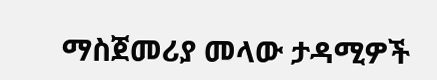ማስጀመሪያ መላው ታዳሚዎች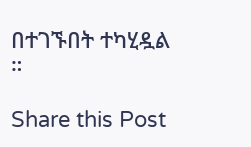በተገኙበት ተካሂዷል ።

Share this Post